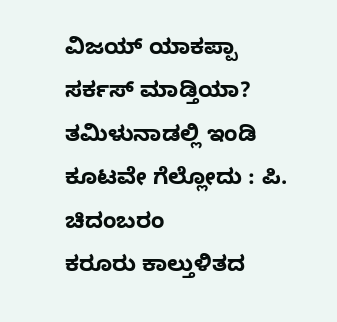ವಿಜಯ್ ಯಾಕಪ್ಪಾ ಸರ್ಕಸ್ ಮಾಡ್ತಿಯಾ? ತಮಿಳುನಾಡಲ್ಲಿ ಇಂಡಿ ಕೂಟವೇ ಗೆಲ್ಲೋದು : ಪಿ. ಚಿದಂಬರಂ
ಕರೂರು ಕಾಲ್ತುಳಿತದ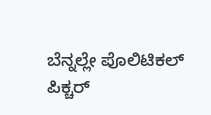ಬೆನ್ನಲ್ಲೇ ಪೊಲಿಟಿಕಲ್ ಪಿಕ್ಚರ್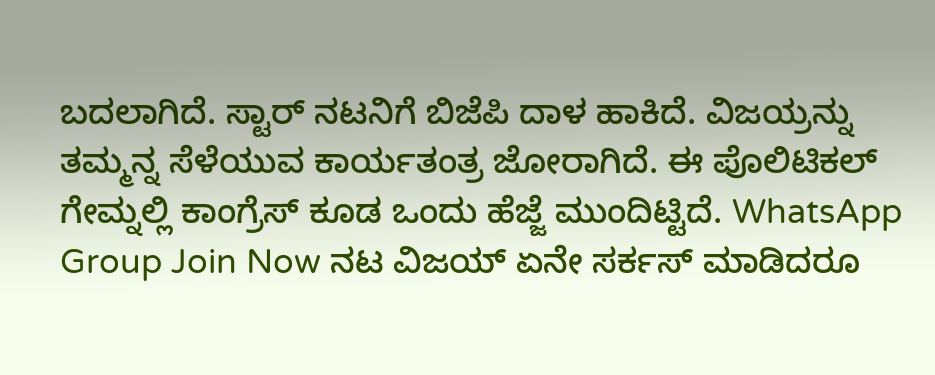ಬದಲಾಗಿದೆ. ಸ್ಟಾರ್ ನಟನಿಗೆ ಬಿಜೆಪಿ ದಾಳ ಹಾಕಿದೆ. ವಿಜಯ್ರನ್ನು ತಮ್ಮನ್ನ ಸೆಳೆಯುವ ಕಾರ್ಯತಂತ್ರ ಜೋರಾಗಿದೆ. ಈ ಪೊಲಿಟಿಕಲ್ ಗೇಮ್ನಲ್ಲಿ ಕಾಂಗ್ರೆಸ್ ಕೂಡ ಒಂದು ಹೆಜ್ಜೆ ಮುಂದಿಟ್ಟಿದೆ. WhatsApp Group Join Now ನಟ ವಿಜಯ್ ಏನೇ ಸರ್ಕಸ್ ಮಾಡಿದರೂ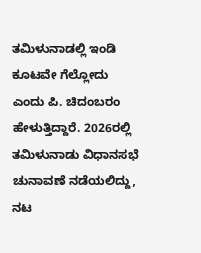ತಮಿಳುನಾಡಲ್ಲಿ ಇಂಡಿ ಕೂಟವೇ ಗೆಲ್ಲೋದು ಎಂದು ಪಿ. ಚಿದಂಬರಂ ಹೇಳುತ್ತಿದ್ದಾರೆ. 2026ರಲ್ಲಿ ತಮಿಳುನಾಡು ವಿಧಾನಸಭೆ ಚುನಾವಣೆ ನಡೆಯಲಿದ್ದು, ನಟ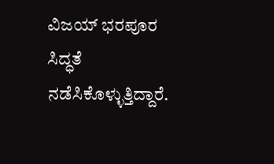ವಿಜಯ್ ಭರಪೂರ ಸಿದ್ಧತೆ ನಡೆಸಿಕೊಳ್ಳುತ್ತಿದ್ದಾರೆ.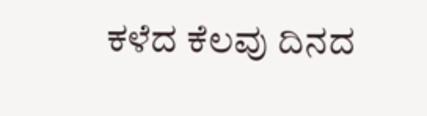ಕಳೆದ ಕೆಲವು ದಿನದ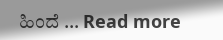ಹಿಂದೆ … Read more